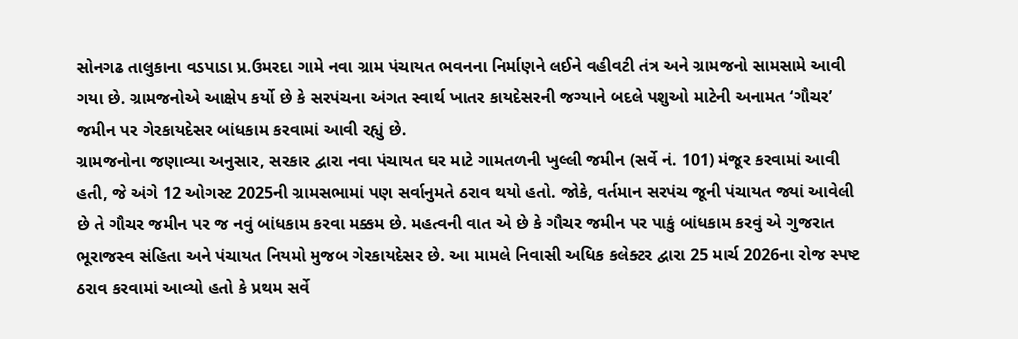સોનગઢ તાલુકાના વડપાડા પ્ર.ઉમરદા ગામે નવા ગ્રામ પંચાયત ભવનના નિર્માણને લઈને વહીવટી તંત્ર અને ગ્રામજનો સામસામે આવી ગયા છે. ગ્રામજનોએ આક્ષેપ કર્યો છે કે સરપંચના અંગત સ્વાર્થ ખાતર કાયદેસરની જગ્યાને બદલે પશુઓ માટેની અનામત ‘ગૌચર’ જમીન પર ગેરકાયદેસર બાંધકામ કરવામાં આવી રહ્યું છે.
ગ્રામજનોના જણાવ્યા અનુસાર, સરકાર દ્વારા નવા પંચાયત ઘર માટે ગામતળની ખુલ્લી જમીન (સર્વે નં. 101) મંજૂર કરવામાં આવી હતી, જે અંગે 12 ઓગસ્ટ 2025ની ગ્રામસભામાં પણ સર્વાનુમતે ઠરાવ થયો હતો. જોકે, વર્તમાન સરપંચ જૂની પંચાયત જ્યાં આવેલી છે તે ગૌચર જમીન પર જ નવું બાંધકામ કરવા મક્કમ છે. મહત્વની વાત એ છે કે ગૌચર જમીન પર પાકું બાંધકામ કરવું એ ગુજરાત ભૂરાજસ્વ સંહિતા અને પંચાયત નિયમો મુજબ ગેરકાયદેસર છે. આ મામલે નિવાસી અધિક કલેક્ટર દ્વારા 25 માર્ચ 2026ના રોજ સ્પષ્ટ ઠરાવ કરવામાં આવ્યો હતો કે પ્રથમ સર્વે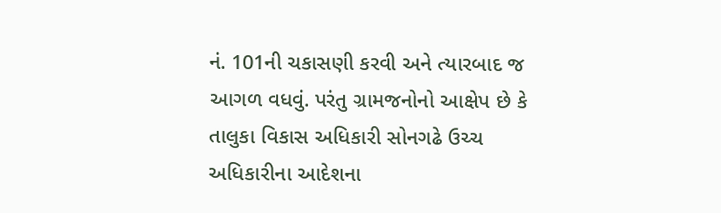નં. 101ની ચકાસણી કરવી અને ત્યારબાદ જ આગળ વધવું. પરંતુ ગ્રામજનોનો આક્ષેપ છે કે તાલુકા વિકાસ અધિકારી સોનગઢે ઉચ્ચ અધિકારીના આદેશના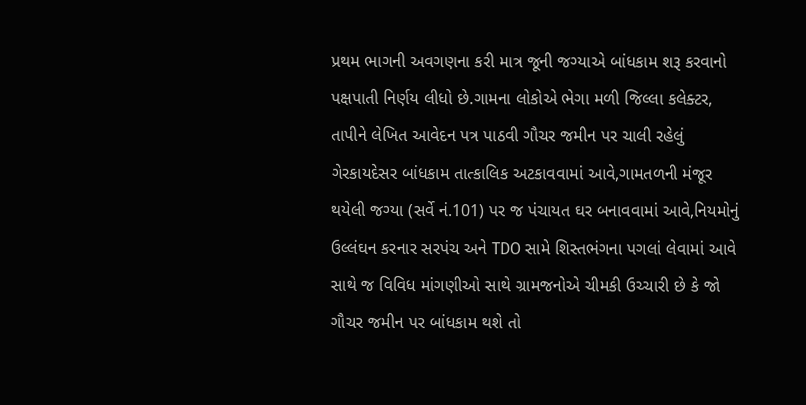પ્રથમ ભાગની અવગણના કરી માત્ર જૂની જગ્યાએ બાંધકામ શરૂ કરવાનો પક્ષપાતી નિર્ણય લીધો છે.ગામના લોકોએ ભેગા મળી જિલ્લા કલેક્ટર, તાપીને લેખિત આવેદન પત્ર પાઠવી ગૌચર જમીન પર ચાલી રહેલું ગેરકાયદેસર બાંધકામ તાત્કાલિક અટકાવવામાં આવે,ગામતળની મંજૂર થયેલી જગ્યા (સર્વે નં.101) પર જ પંચાયત ઘર બનાવવામાં આવે,નિયમોનું ઉલ્લંઘન કરનાર સરપંચ અને TDO સામે શિસ્તભંગના પગલાં લેવામાં આવે સાથે જ વિવિધ માંગણીઓ સાથે ગ્રામજનોએ ચીમકી ઉચ્ચારી છે કે જો ગૌચર જમીન પર બાંધકામ થશે તો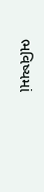ભવિષ્યમાં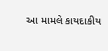આ મામલે કાયદાકીય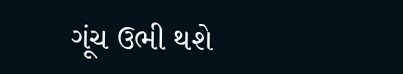ગૂંચ ઉભી થશે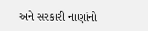અને સરકારી નાણાંનો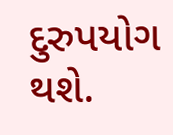દુરુપયોગ થશે.